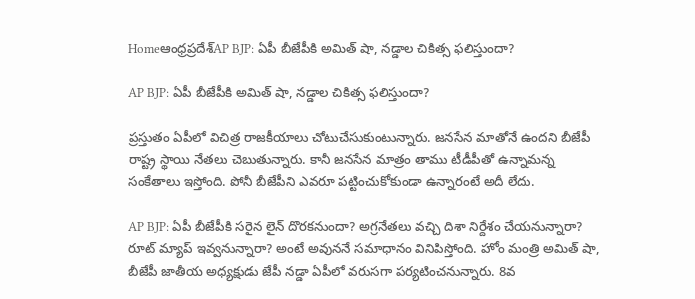Homeఆంధ్రప్రదేశ్‌AP BJP: ఏపీ బీజేపీకి అమిత్ షా, నడ్డాల చికిత్స ఫలిస్తుందా?

AP BJP: ఏపీ బీజేపీకి అమిత్ షా, నడ్డాల చికిత్స ఫలిస్తుందా?

ప్రస్తుతం ఏపీలో విచిత్ర రాజకీయాలు చోటుచేసుకుంటున్నారు. జనసేన మాతోనే ఉందని బీజేపీ రాష్ట్ర స్థాయి నేతలు చెబుతున్నారు. కానీ జనసేన మాత్రం తాము టీడీపీతో ఉన్నామన్న సంకేతాలు ఇస్తోంది. పోనీ బీజేపీని ఎవరూ పట్టించుకోకుండా ఉన్నారంటే అదీ లేదు.

AP BJP: ఏపీ బీజేపీకి సరైన లైన్ దొరకనుందా? అగ్రనేతలు వచ్చి దిశా నిర్దేశం చేయనున్నారా? రూట్ మ్యాప్ ఇవ్వనున్నారా? అంటే అవుననే సమాధానం వినిపిస్తోంది. హోం మంత్రి అమిత్ షా, బీజేపీ జాతీయ అధ్యక్షుడు జేపీ నడ్డా ఏపీలో వరుసగా పర్యటించనున్నారు. 8వ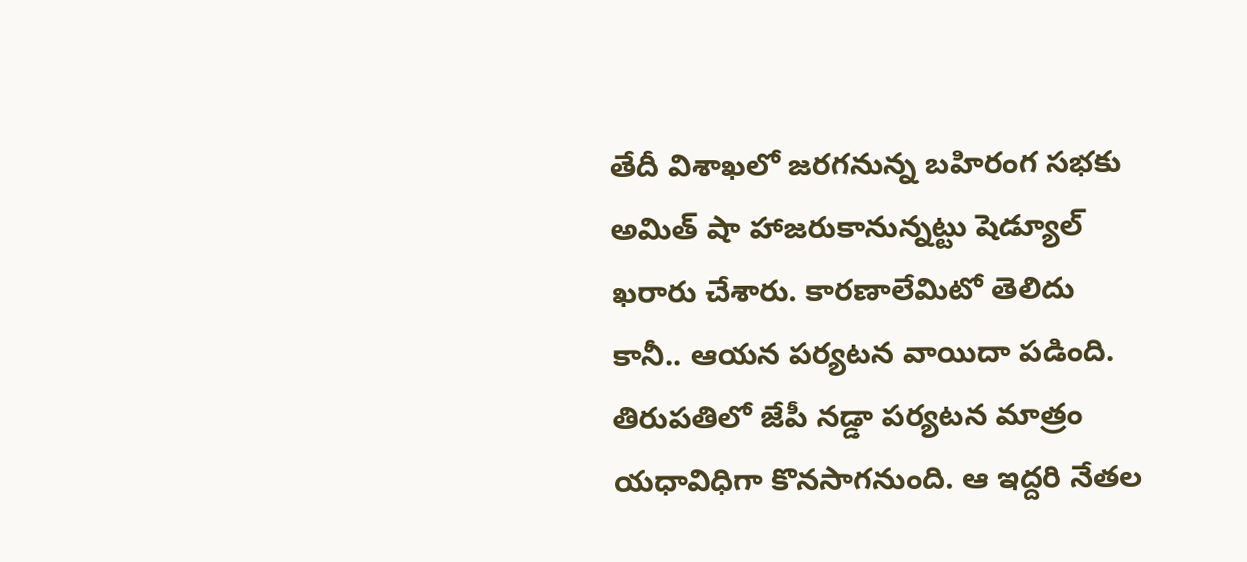తేదీ విశాఖలో జరగనున్న బహిరంగ సభకు అమిత్ షా హాజరుకానున్నట్టు షెడ్యూల్ ఖరారు చేశారు. కారణాలేమిటో తెలిదు కానీ.. ఆయన పర్యటన వాయిదా పడింది. తిరుపతిలో జేపీ నడ్డా పర్యటన మాత్రం యధావిధిగా కొనసాగనుంది. ఆ ఇద్దరి నేతల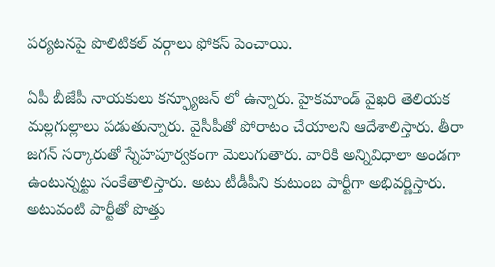పర్యటనపై పొలిటికల్ వర్గాలు ఫోకస్ పెంచాయి.

ఏపీ బీజేపీ నాయకులు కన్ఫ్యూజన్ లో ఉన్నారు. హైకమాండ్ వైఖరి తెలియక మల్లగుల్లాలు పడుతున్నారు. వైసీపీతో పోరాటం చేయాలని ఆదేశాలిస్తారు. తీరా జగన్ సర్కారుతో స్నేహపూర్వకంగా మెలుగుతారు. వారికి అన్నివిధాలా అండగా ఉంటున్నట్టు సంకేతాలిస్తారు. అటు టీడీపీని కుటుంబ పార్టీగా అభివర్ణిస్తారు. అటువంటి పార్టీతో పొత్తు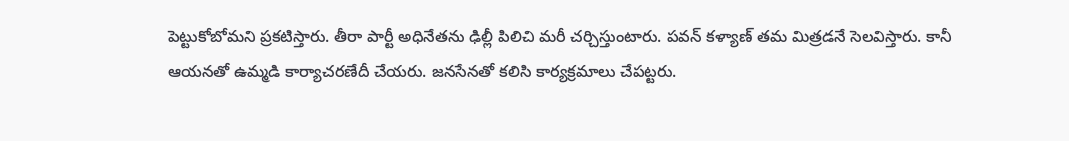పెట్టుకోబోమని ప్రకటిస్తారు. తీరా పార్టీ అధినేతను ఢిల్లీ పిలిచి మరీ చర్చిస్తుంటారు. పవన్ కళ్యాణ్ తమ మిత్రడనే సెలవిస్తారు. కానీ ఆయనతో ఉమ్మడి కార్యాచరణేదీ చేయరు. జనసేనతో కలిసి కార్యక్రమాలు చేపట్టరు.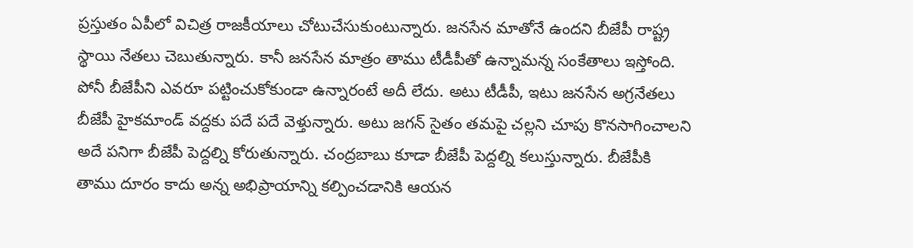ప్రస్తుతం ఏపీలో విచిత్ర రాజకీయాలు చోటుచేసుకుంటున్నారు. జనసేన మాతోనే ఉందని బీజేపీ రాష్ట్ర స్థాయి నేతలు చెబుతున్నారు. కానీ జనసేన మాత్రం తాము టీడీపీతో ఉన్నామన్న సంకేతాలు ఇస్తోంది. పోనీ బీజేపీని ఎవరూ పట్టించుకోకుండా ఉన్నారంటే అదీ లేదు. అటు టీడీపీ, ఇటు జనసేన అగ్రనేతలు బీజేపీ హైకమాండ్ వద్దకు పదే పదే వెళ్తున్నారు. అటు జగన్ సైతం తమపై చల్లని చూపు కొనసాగించాలని అదే పనిగా బీజేపీ పెద్దల్ని కోరుతున్నారు. చంద్రబాబు కూడా బీజేపీ పెద్దల్ని కలుస్తున్నారు. బీజేపీకి తాము దూరం కాదు అన్న అభిప్రాయాన్ని కల్పించడానికి ఆయన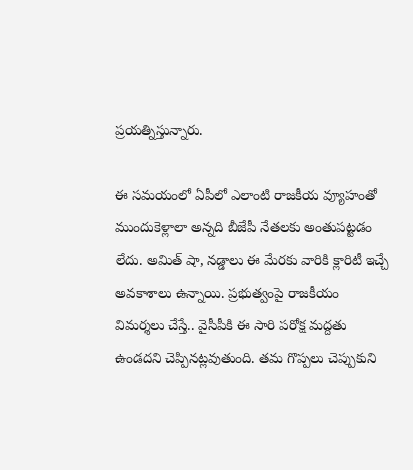ప్రయత్నిస్తున్నారు.

ఈ సమయంలో ఏపీలో ఎలాంటి రాజకీయ వ్యూహంతో ముందుకెళ్లాలా అన్నది బీజేపీ నేతలకు అంతుపట్టడం లేదు. అమిత్ షా, నడ్డాలు ఈ మేరకు వారికి క్లారిటీ ఇచ్చే అవకాశాలు ఉన్నాయి. ప్రభుత్వంపై రాజకీయం విమర్శలు చేస్తే.. వైసీపీకి ఈ సారి పరోక్ష మద్దతు ఉండదని చెప్పినట్లవుతుంది. తమ గొప్పలు చెప్పుకుని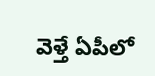వెళ్తే ఏపీలో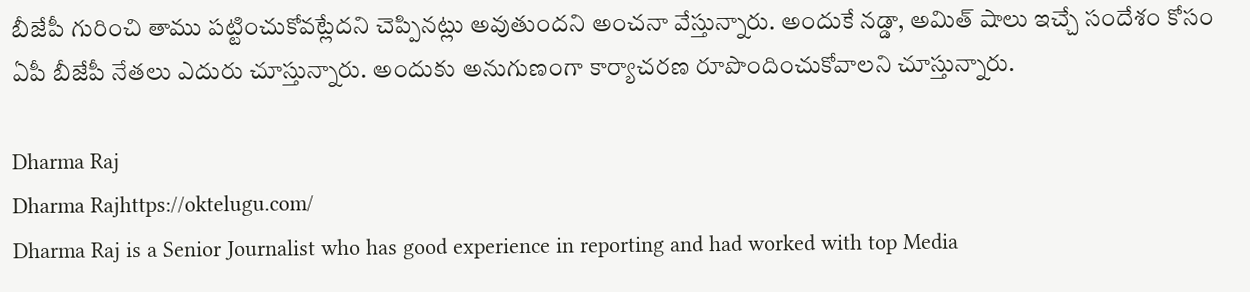బీజేపీ గురించి తాము పట్టించుకోవట్లేదని చెప్పినట్లు అవుతుందని అంచనా వేస్తున్నారు. అందుకే నడ్డా, అమిత్ షాలు ఇచ్చే సందేశం కోసం ఏపీ బీజేపీ నేతలు ఎదురు చూస్తున్నారు. అందుకు అనుగుణంగా కార్యాచరణ రూపొందించుకోవాలని చూస్తున్నారు.

Dharma Raj
Dharma Rajhttps://oktelugu.com/
Dharma Raj is a Senior Journalist who has good experience in reporting and had worked with top Media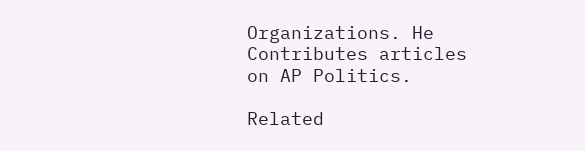Organizations. He Contributes articles on AP Politics.

Related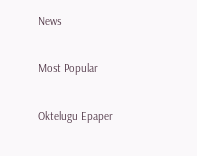News

Most Popular

Oktelugu Epaper